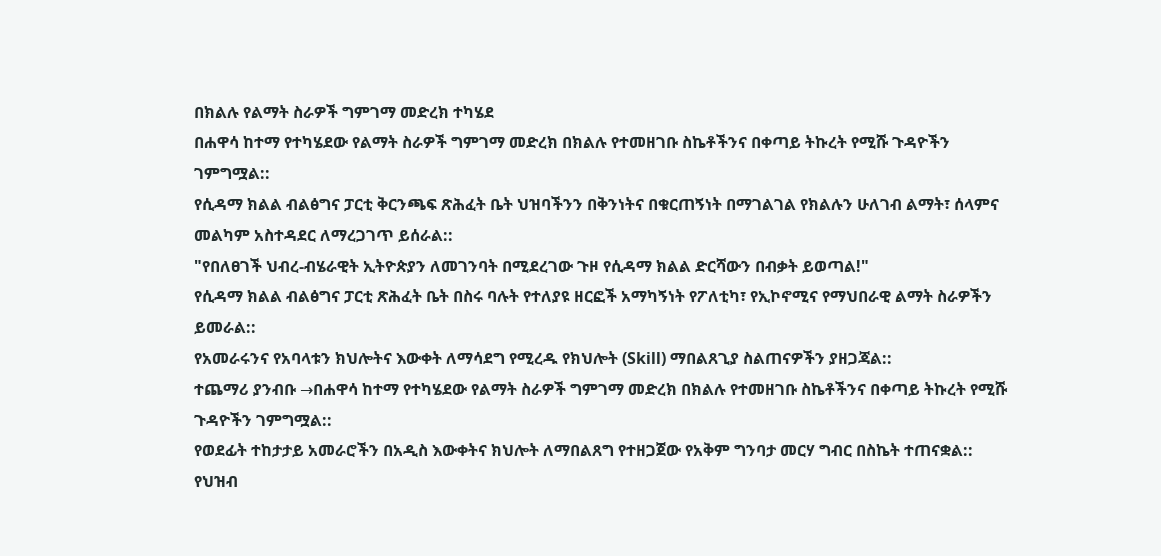በክልሉ የልማት ስራዎች ግምገማ መድረክ ተካሄደ
በሐዋሳ ከተማ የተካሄደው የልማት ስራዎች ግምገማ መድረክ በክልሉ የተመዘገቡ ስኬቶችንና በቀጣይ ትኩረት የሚሹ ጉዳዮችን ገምግሟል::
የሲዳማ ክልል ብልፅግና ፓርቲ ቅርንጫፍ ጽሕፈት ቤት ህዝባችንን በቅንነትና በቁርጠኝነት በማገልገል የክልሉን ሁለገብ ልማት፣ ሰላምና መልካም አስተዳደር ለማረጋገጥ ይሰራል::
"የበለፀገች ህብረ-ብሄራዊት ኢትዮጵያን ለመገንባት በሚደረገው ጉዞ የሲዳማ ክልል ድርሻውን በብቃት ይወጣል!"
የሲዳማ ክልል ብልፅግና ፓርቲ ጽሕፈት ቤት በስሩ ባሉት የተለያዩ ዘርፎች አማካኝነት የፖለቲካ፣ የኢኮኖሚና የማህበራዊ ልማት ስራዎችን ይመራል::
የአመራሩንና የአባላቱን ክህሎትና እውቀት ለማሳደግ የሚረዱ የክህሎት (Skill) ማበልጸጊያ ስልጠናዎችን ያዘጋጃል::
ተጨማሪ ያንብቡ →በሐዋሳ ከተማ የተካሄደው የልማት ስራዎች ግምገማ መድረክ በክልሉ የተመዘገቡ ስኬቶችንና በቀጣይ ትኩረት የሚሹ ጉዳዮችን ገምግሟል::
የወደፊት ተከታታይ አመራሮችን በአዲስ እውቀትና ክህሎት ለማበልጸግ የተዘጋጀው የአቅም ግንባታ መርሃ ግብር በስኬት ተጠናቋል::
የህዝብ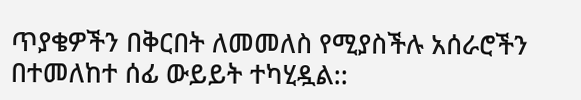ጥያቄዎችን በቅርበት ለመመለስ የሚያስችሉ አሰራሮችን በተመለከተ ሰፊ ውይይት ተካሂዷል::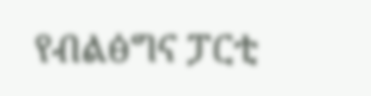የብልፅግና ፓርቲ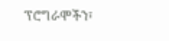ፕሮግራሞችን፣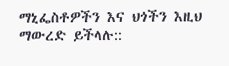ማኒፌስቶዎችን እና ህጎችን እዚህ ማውረድ ይችላሉ::